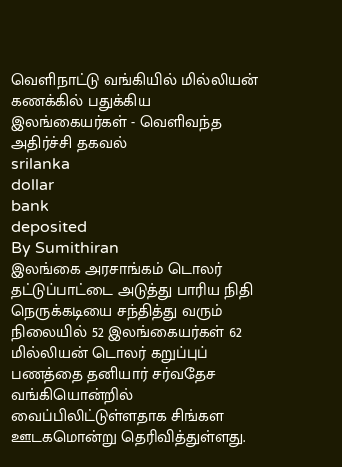வெளிநாட்டு வங்கியில் மில்லியன் கணக்கில் பதுக்கிய இலங்கையர்கள் - வெளிவந்த அதிர்ச்சி தகவல்
srilanka
dollar
bank
deposited
By Sumithiran
இலங்கை அரசாங்கம் டொலர் தட்டுப்பாட்டை அடுத்து பாரிய நிதி நெருக்கடியை சந்தித்து வரும் நிலையில் 52 இலங்கையர்கள் 62 மில்லியன் டொலர் கறுப்புப் பணத்தை தனியார் சர்வதேச வங்கியொன்றில் வைப்பிலிட்டுள்ளதாக சிங்கள ஊடகமொன்று தெரிவித்துள்ளது.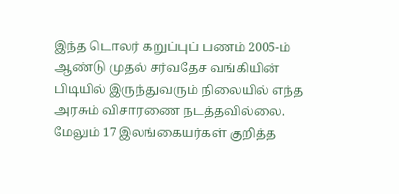இந்த டொலர் கறுப்புப் பணம் 2005-ம் ஆண்டு முதல் சர்வதேச வங்கியின் பிடியில் இருந்துவரும் நிலையில் எந்த அரசும் விசாரணை நடத்தவில்லை.
மேலும் 17 இலங்கையர்கள் குறித்த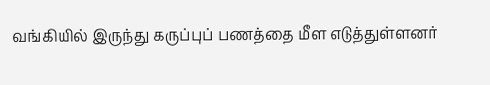வங்கியில் இருந்து கருப்புப் பணத்தை மீள எடுத்துள்ளனர்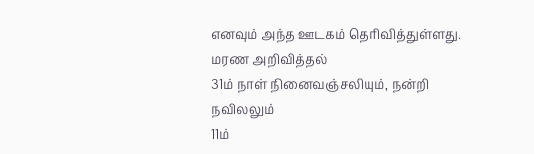எனவும் அந்த ஊடகம் தெரிவித்துள்ளது.
மரண அறிவித்தல்
31ம் நாள் நினைவஞ்சலியும், நன்றி நவிலலும்
11ம்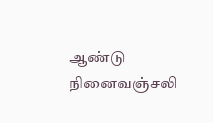ஆண்டு நினைவஞ்சலி